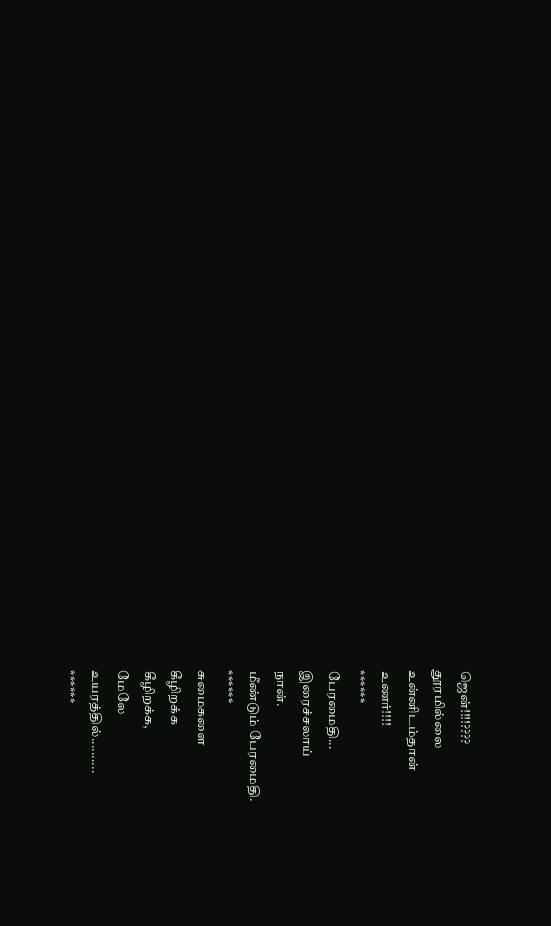ஜென்!!!!????
தூரமில்லை
உன்னிடம்தான்
உணர்!!!!
******
பேரமைதி...
இரைச்சலாய்
நான்.
மீண்டும் பேரமைதி.
******
சுமைகளை
கீழிறக்க
கீழிறக்க,
மேலே
உயரத்தில்..........
******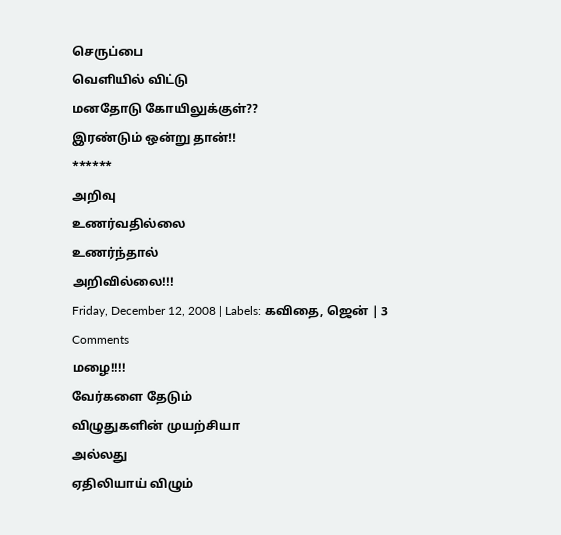செருப்பை
வெளியில் விட்டு
மனதோடு கோயிலுக்குள்??
இரண்டும் ஒன்று தான்!!
******
அறிவு
உணர்வதில்லை
உணர்ந்தால்
அறிவில்லை!!!
Friday, December 12, 2008 | Labels: கவிதை, ஜென் | 3 Comments
மழை!!!!
வேர்களை தேடும்
விழுதுகளின் முயற்சியா
அல்லது
ஏதிலியாய் விழும்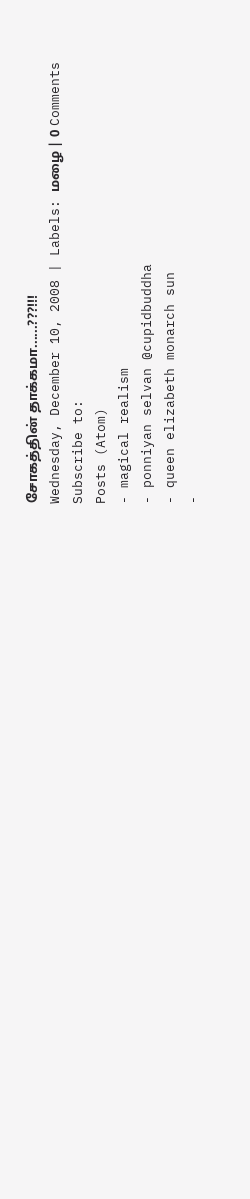சோகத்தின் தாக்கமா......???!!!
Wednesday, December 10, 2008 | Labels: மழை | 0 Comments
Subscribe to:
Posts (Atom)
- magical realism
- ponniyan selvan @cupidbuddha
- queen elizabeth monarch sun
-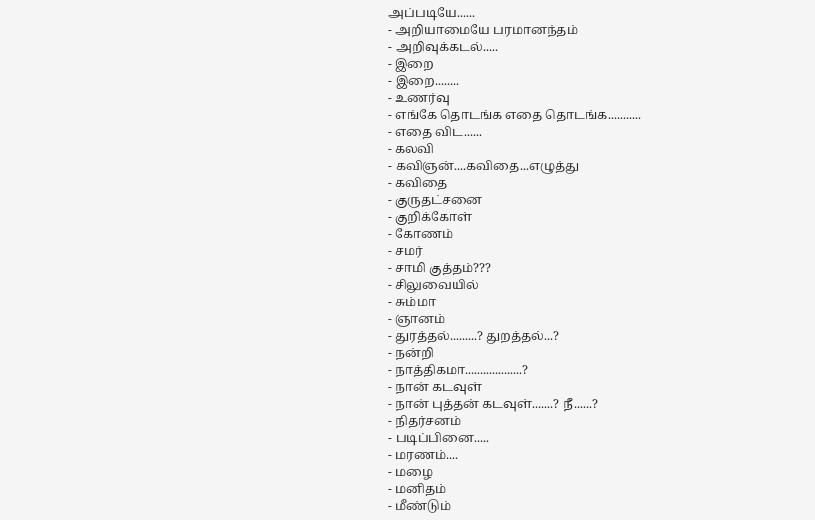அப்படியே......
- அறியாமையே பரமானந்தம்
- அறிவுக்கடல்.....
- இறை
- இறை........
- உணர்வு
- எங்கே தொடங்க எதை தொடங்க...........
- எதை விட......
- கலவி
- கவிஞன்....கவிதை...எழுத்து
- கவிதை
- குருதட்சனை
- குறிக்கோள்
- கோணம்
- சமர்
- சாமி குத்தம்???
- சிலுவையில்
- சும்மா
- ஞானம்
- துரத்தல்.........? துறத்தல்...?
- நன்றி
- நாத்திகமா...................?
- நான் கடவுள்
- நான் புத்தன் கடவுள்.......? நீ......?
- நிதர்சனம்
- படிப்பினை.....
- மரணம்....
- மழை
- மனிதம்
- மீண்டும்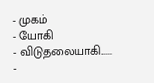- முகம்
- யோகி
- விடுதலையாகி......
-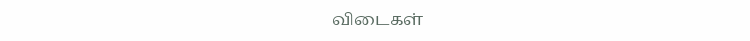விடைகள்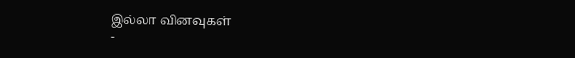இல்லா வினவுகள்
-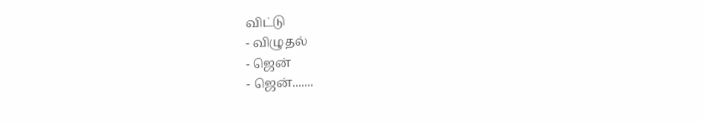விட்டு
- விழுதல்
- ஜென்
- ஜென்.......